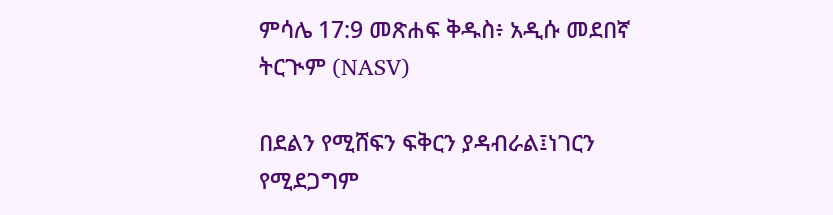ምሳሌ 17:9 መጽሐፍ ቅዱስ፥ አዲሱ መደበኛ ትርጒም (NASV)

በደልን የሚሸፍን ፍቅርን ያዳብራል፤ነገርን የሚደጋግም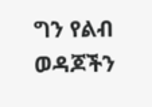ግን የልብ ወዳጆችን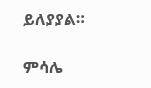ይለያያል።

ምሳሌ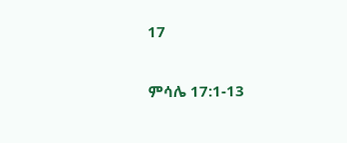17

ምሳሌ 17:1-13